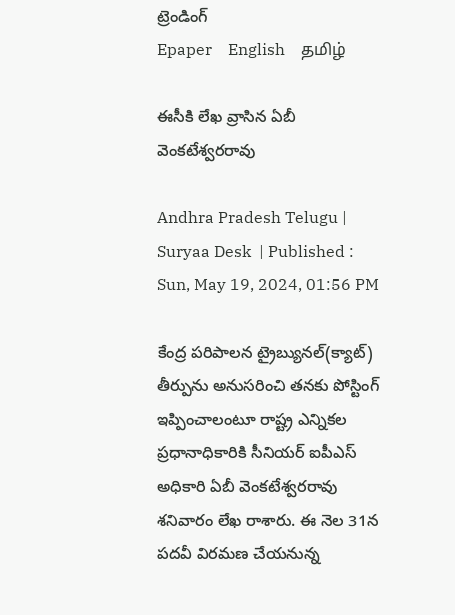ట్రెండింగ్
Epaper    English    தமிழ்

ఈసీకి లేఖ వ్రాసిన ఏబీ వెంకటేశ్వరరావు

Andhra Pradesh Telugu |  Suryaa Desk  | Published : Sun, May 19, 2024, 01:56 PM

కేంద్ర పరిపాలన ట్రైబ్యునల్‌(క్యాట్‌) తీర్పును అనుసరించి తనకు పోస్టింగ్‌ ఇప్పించాలంటూ రాష్ట్ర ఎన్నికల ప్రధానాధికారికి సీనియర్‌ ఐపీఎస్‌ అధికారి ఏబీ వెంకటేశ్వరరావు శనివారం లేఖ రాశారు. ఈ నెల 31న పదవీ విరమణ చేయనున్న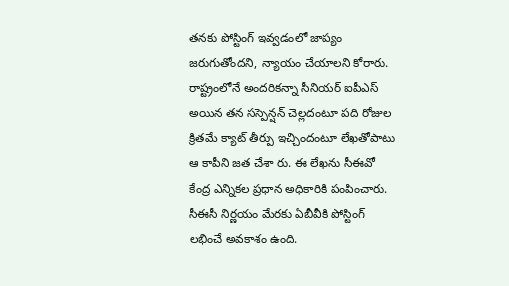తనకు పోస్టింగ్‌ ఇవ్వడంలో జాప్యం జరుగుతోందని, న్యాయం చేయాలని కోరారు. రాష్ట్రంలోనే అందరికన్నా సీనియర్‌ ఐపీఎస్‌ అయిన తన సస్పెన్షన్‌ చెల్లదంటూ పది రోజుల క్రితమే క్యాట్‌ తీర్పు ఇచ్చిందంటూ లేఖతోపాటు ఆ కాపీని జత చేశా రు. ఈ లేఖను సీఈవో కేంద్ర ఎన్నికల ప్రధాన అధికారికి పంపించారు. సీఈసీ నిర్ణయం మేరకు ఏబీవీకి పోస్టింగ్‌ లభించే అవకాశం ఉంది.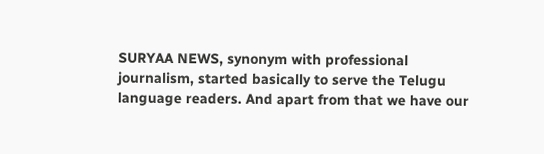SURYAA NEWS, synonym with professional journalism, started basically to serve the Telugu language readers. And apart from that we have our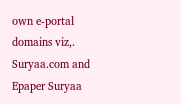own e-portal domains viz,. Suryaa.com and Epaper Suryaa